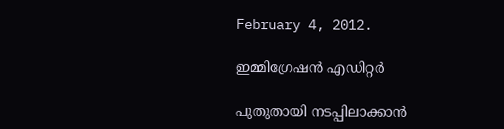February 4, 2012.

ഇമ്മിഗ്രേഷന്‍ എഡിറ്റര്‍

പുതുതായി നടപ്പിലാക്കാന്‍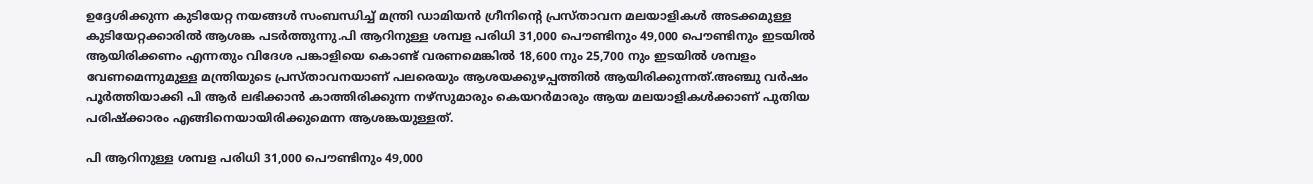ഉദ്ദേശിക്കുന്ന കുടിയേറ്റ നയങ്ങള്‍ സംബന്ധിച്ച് മന്ത്രി ഡാമിയന്‍ ഗ്രീനിന്റെ പ്രസ്താവന മലയാളികള്‍ അടക്കമുള്ള കുടിയേറ്റക്കാരില്‍ ആശങ്ക പടര്‍ത്തുന്നു.പി ആറിനുള്ള ശമ്പള പരിധി 31,000 പൌണ്ടിനും 49,000 പൌണ്ടിനും ഇടയില്‍ ആയിരിക്കണം എന്നതും വിദേശ പങ്കാളിയെ കൊണ്ട് വരണമെങ്കില്‍ 18,600 നും 25,700 നും ഇടയില്‍ ശമ്പളം വേണമെന്നുമുള്ള മന്ത്രിയുടെ പ്രസ്താവനയാണ് പലരെയും ആശയക്കുഴപ്പത്തില്‍ ആയിരിക്കുന്നത്.അഞ്ചു വര്‍ഷം പൂര്‍ത്തിയാക്കി പി ആര്‍ ലഭിക്കാന്‍ കാത്തിരിക്കുന്ന നഴ്സുമാരും കെയറര്‍മാരും ആയ മലയാളികള്‍ക്കാണ് പുതിയ പരിഷ്ക്കാരം എങ്ങിനെയായിരിക്കുമെന്ന ആശങ്കയുള്ളത്.

പി ആറിനുള്ള ശമ്പള പരിധി 31,000 പൌണ്ടിനും 49,000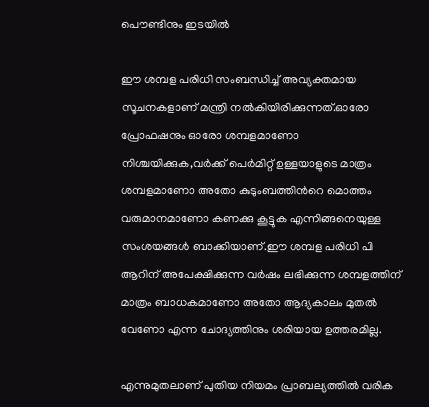പൌണ്ടിനും ഇടയില്‍

ഈ ശമ്പള പരിധി സംബന്ധിച്ച് അവ്യക്തമായ സൂചനകളാണ് മന്ത്രി നല്‍കിയിരിക്കുന്നത്.ഓരോ പ്രോഫഷനും ഓരോ ശമ്പളമാണോ നിശ്ചയിക്കുക,വര്‍ക്ക്‌ പെര്‍മിറ്റ്‌ ഉള്ളയാളുടെ മാത്രം ശമ്പളമാണോ അതോ കുടുംബത്തിന്‍റെ മൊത്തം വരുമാനമാണോ കണക്കു കൂട്ടുക എന്നിങ്ങനെയുള്ള സംശയങ്ങള്‍ ബാക്കിയാണ്.ഈ ശമ്പള പരിധി പി ആറിന് അപേക്ഷിക്കുന്ന വര്‍ഷം ലഭിക്കുന്ന ശമ്പളത്തിന് മാത്രം ബാധകമാണോ അതോ ആദ്യകാലം മുതല്‍ വേണോ എന്ന ചോദ്യത്തിനും ശരിയായ ഉത്തരമില്ല.

എന്നുമുതലാണ് പുതിയ നിയമം പ്രാബല്യത്തില്‍ വരിക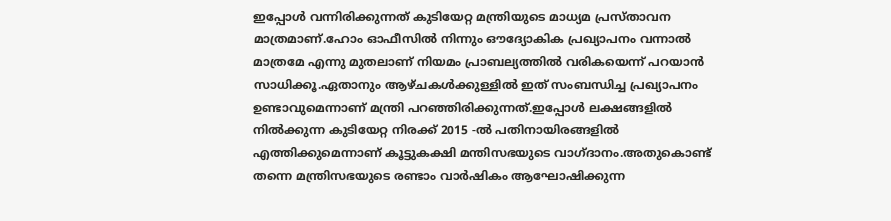ഇപ്പോള്‍ വന്നിരിക്കുന്നത് കുടിയേറ്റ മന്ത്രിയുടെ മാധ്യമ പ്രസ്താവന മാത്രമാണ്.ഹോം ഓഫീസില്‍ നിന്നും ഔദ്യോകിക പ്രഖ്യാപനം വന്നാല്‍ മാത്രമേ എന്നു മുതലാണ്‌ നിയമം പ്രാബല്യത്തില്‍ വരികയെന്ന് പറയാന്‍ സാധിക്കൂ.ഏതാനും ആഴ്ചകള്‍ക്കുള്ളില്‍ ഇത് സംബന്ധിച്ച പ്രഖ്യാപനം ഉണ്ടാവുമെന്നാണ് മന്ത്രി പറഞ്ഞിരിക്കുന്നത്.ഇപ്പോള്‍ ലക്ഷങ്ങളില്‍ നില്‍ക്കുന്ന കുടിയേറ്റ നിരക്ക് 2015 -ല്‍ പതിനായിരങ്ങളില്‍ എത്തിക്കുമെന്നാണ് കൂട്ടുകക്ഷി മന്തിസഭയുടെ വാഗ്ദാനം.അതുകൊണ്ട് തന്നെ മന്ത്രിസഭയുടെ രണ്ടാം വാര്‍ഷികം ആഘോഷിക്കുന്ന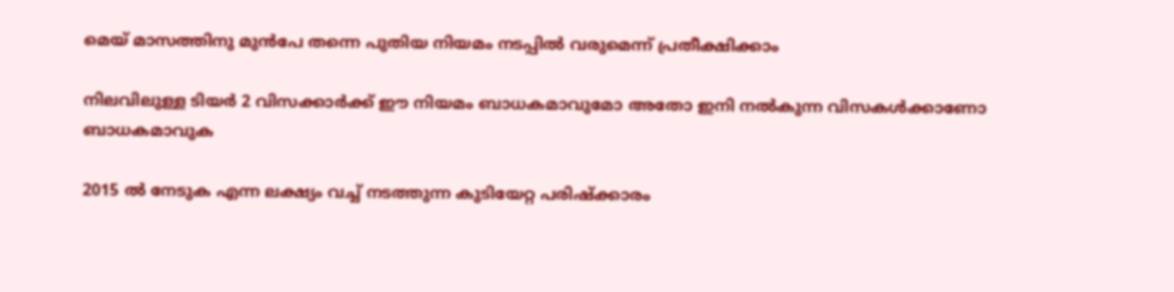മെയ്‌ മാസത്തിനു മുന്‍പേ തന്നെ പുതിയ നിയമം നടപ്പില്‍ വരുമെന്ന് പ്രതീക്ഷിക്കാം

നിലവിലുള്ള ടിയര്‍ 2 വിസക്കാര്‍ക്ക്‌ ഈ നിയമം ബാധകമാവുമോ അതോ ഇനി നല്‍കുന്ന വിസകള്‍ക്കാണോ ബാധകമാവുക

2015 ല്‍ നേടുക എന്ന ലക്ഷ്യം വച്ച് നടത്തുന്ന കുടിയേറ്റ പരിഷ്ക്കാരം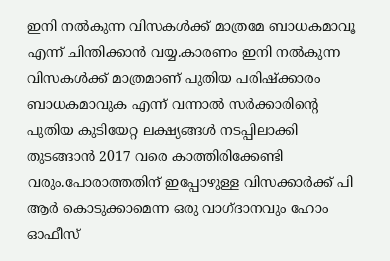ഇനി നല്‍കുന്ന വിസകള്‍ക്ക് മാത്രമേ ബാധകമാവൂ എന്ന് ചിന്തിക്കാന്‍ വയ്യ.കാരണം ഇനി നല്‍കുന്ന വിസകള്‍ക്ക് മാത്രമാണ് പുതിയ പരിഷ്ക്കാരം ബാധകമാവുക എന്ന് വന്നാല്‍ സര്‍ക്കാരിന്റെ പുതിയ കുടിയേറ്റ ലക്ഷ്യങ്ങള്‍ നടപ്പിലാക്കി തുടങ്ങാന്‍ 2017 വരെ കാത്തിരിക്കേണ്ടി വരും.പോരാത്തതിന് ഇപ്പോഴുള്ള വിസക്കാര്‍ക്ക് പി ആര്‍ കൊടുക്കാമെന്ന ഒരു വാഗ്ദാനവും ഹോം ഓഫീസ്‌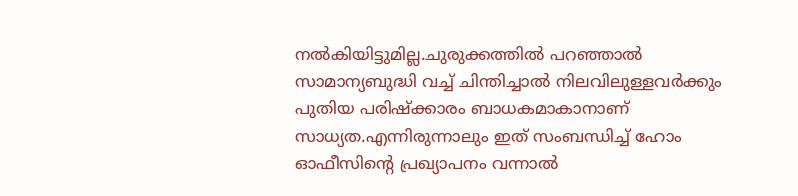നല്‍കിയിട്ടുമില്ല.ചുരുക്കത്തില്‍ പറഞ്ഞാല്‍ സാമാന്യബുദ്ധി വച്ച് ചിന്തിച്ചാല്‍ നിലവിലുള്ളവര്‍ക്കും പുതിയ പരിഷ്ക്കാരം ബാധകമാകാനാണ് സാധ്യത.എന്നിരുന്നാലും ഇത് സംബന്ധിച്ച് ഹോം ഓഫീസിന്‍റെ പ്രഖ്യാപനം വന്നാല്‍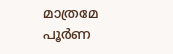മാത്രമേ പൂര്‍ണ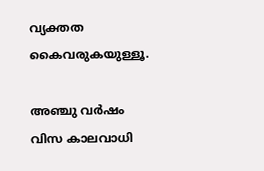വ്യക്തത കൈവരുകയുള്ളൂ.

അഞ്ചു വര്‍ഷം വിസ കാലവാധി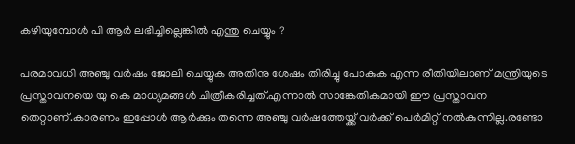കഴിയുമ്പോള്‍ പി ആര്‍ ലഭിച്ചില്ലെങ്കില്‍ എന്തു ചെയ്യും ?

പരമാവധി അഞ്ചു വര്‍ഷം ജോലി ചെയ്യുക അതിനു ശേഷം തിരിച്ചു പോകുക എന്ന രീതിയിലാണ് മന്ത്രിയുടെ പ്രസ്താവനയെ യു കെ മാധ്യമങ്ങള്‍ ചിത്രീകരിച്ചത്.എന്നാല്‍ സാങ്കേതികമായി ഈ പ്രസ്താവന തെറ്റാണ്.കാരണം ഇപ്പോള്‍ ആര്‍ക്കും തന്നെ അഞ്ചു വര്‍ഷത്തേയ്ക്ക് വര്‍ക്ക്‌ പെര്‍മിറ്റ്‌ നല്‍കുന്നില്ല.രണ്ടോ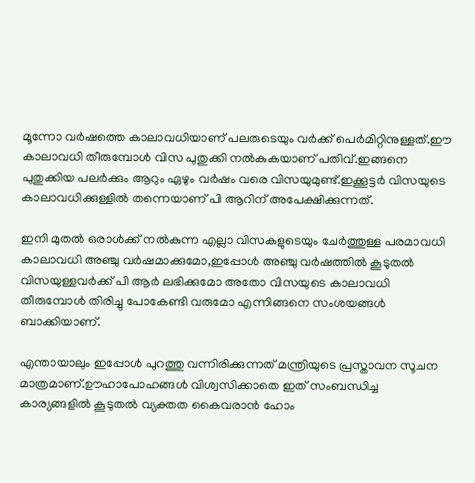മൂന്നോ വര്‍ഷത്തെ കാലാവധിയാണ് പലരുടെയും വര്‍ക്ക് പെര്‍മിറ്റിനുള്ളത്.ഈ കാലാവധി തീരുമ്പോള്‍ വിസ പുതുക്കി നല്‍കുകയാണ് പതിവ്.ഇങ്ങനെ പുതുക്കിയ പലര്‍ക്കും ആറും ഏഴും വര്‍ഷം വരെ വിസയുമുണ്ട്.ഇക്കൂട്ടര്‍ വിസയുടെ കാലാവധിക്കുള്ളില്‍ തന്നെയാണ് പി ആറിന് അപേക്ഷിക്കുന്നത്.

ഇനി മുതല്‍ ഒരാള്‍ക്ക്‌ നല്‍കുന്ന എല്ലാ വിസകളുടെയും ചേര്‍ത്തുള്ള പരമാവധി കാലാവധി അഞ്ചു വര്‍ഷമാക്കുമോ,ഇപ്പോള്‍ അഞ്ചു വര്‍ഷത്തില്‍ കൂടുതല്‍ വിസയുള്ളവര്‍ക്ക് പി ആര്‍ ലഭിക്കുമോ അതോ വിസയുടെ കാലാവധി തീരുമ്പോള്‍ തിരിച്ചു പോകേണ്ടി വരുമോ എന്നിങ്ങനെ സംശയങ്ങള്‍ ബാക്കിയാണ്.

എന്തായാലും ഇപ്പോള്‍ പുറത്തു വന്നിരിക്കുന്നത് മന്ത്രിയുടെ പ്രസ്താവന സൂചന മാത്രമാണ്.ഊഹാപോഹങ്ങള്‍ വിശ്വസിക്കാതെ ഇത് സംബന്ധിച്ച കാര്യങ്ങളില്‍ കൂടുതല്‍ വ്യക്തത കൈവരാന്‍ ഹോം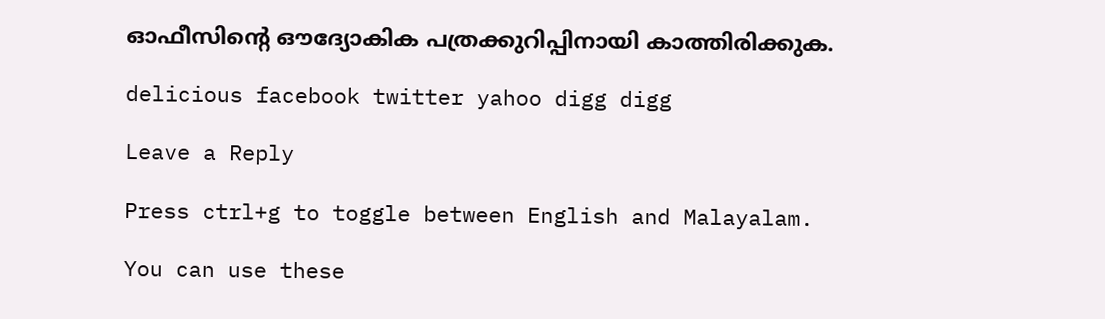ഓഫീസിന്‍റെ ഔദ്യോകിക പത്രക്കുറിപ്പിനായി കാത്തിരിക്കുക.

delicious facebook twitter yahoo digg digg

Leave a Reply

Press ctrl+g to toggle between English and Malayalam.

You can use these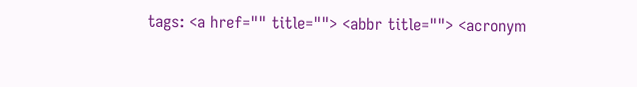tags: <a href="" title=""> <abbr title=""> <acronym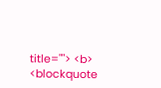title=""> <b> <blockquote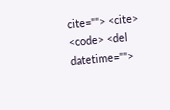cite=""> <cite> <code> <del datetime="">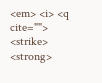<em> <i> <q cite=""> <strike> <strong>